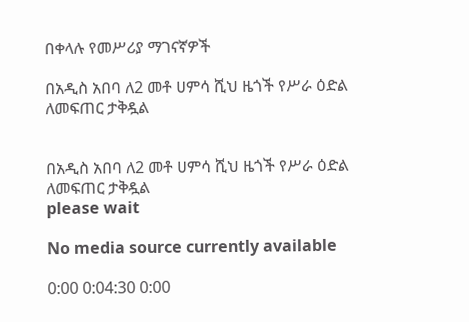በቀላሉ የመሥሪያ ማገናኛዎች

በአዲስ አበባ ለ2 መቶ ሀምሳ ሺህ ዜጎች የሥራ ዕድል ለመፍጠር ታቅዷል


በአዲስ አበባ ለ2 መቶ ሀምሳ ሺህ ዜጎች የሥራ ዕድል ለመፍጠር ታቅዷል
please wait

No media source currently available

0:00 0:04:30 0:00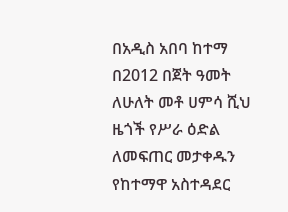በአዲስ አበባ ከተማ በ2012 በጀት ዓመት ለሁለት መቶ ሀምሳ ሺህ ዜጎች የሥራ ዕድል ለመፍጠር መታቀዱን የከተማዋ አስተዳደር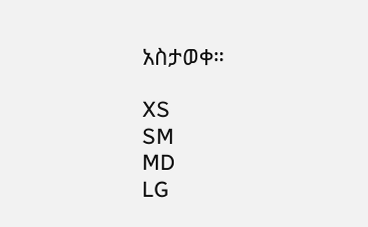አስታወቀ።

XS
SM
MD
LG